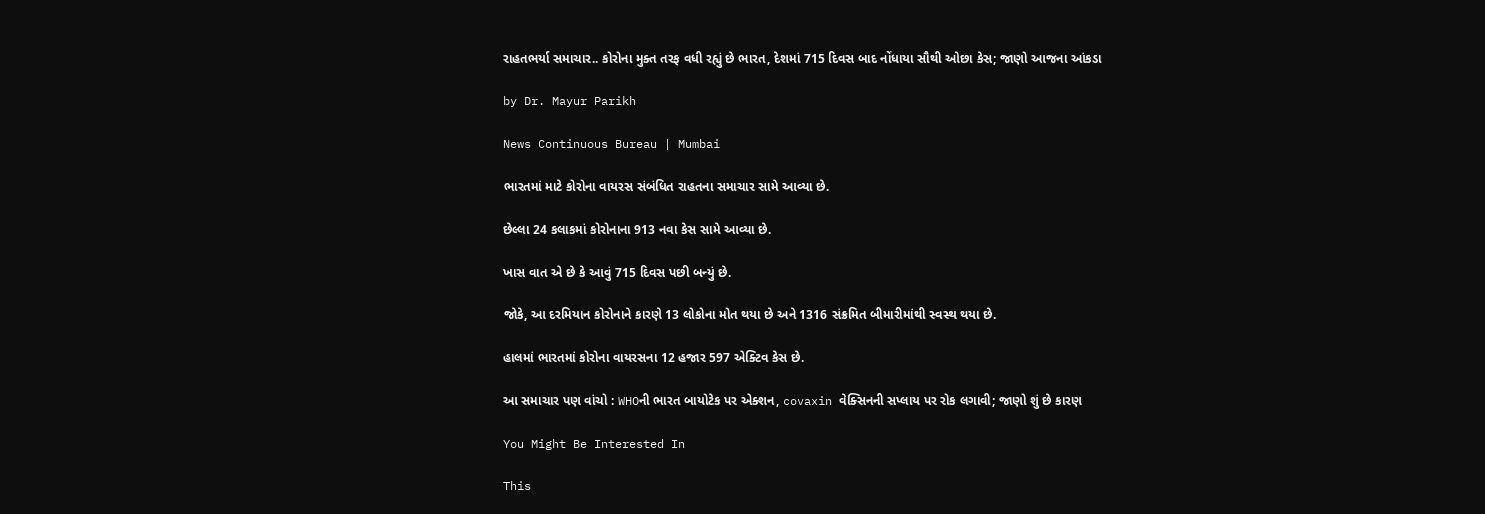રાહતભર્યા સમાચાર.. કોરોના મુક્ત તરફ વધી રહ્યું છે ભારત, દેશમાં 715 દિવસ બાદ નોંધાયા સૌથી ઓછા કેસ; જાણો આજના આંકડા

by Dr. Mayur Parikh

News Continuous Bureau | Mumbai

ભારતમાં માટે કોરોના વાયરસ સંબંધિત રાહતના સમાચાર સામે આવ્યા છે.

છેલ્લા 24 કલાકમાં કોરોનાના 913 નવા કેસ સામે આવ્યા છે.

ખાસ વાત એ છે કે આવું 715 દિવસ પછી બન્યું છે.

જોકે, આ દરમિયાન કોરોનાને કારણે 13 લોકોના મોત થયા છે અને 1316 સંક્રમિત બીમારીમાંથી સ્વસ્થ થયા છે.

હાલમાં ભારતમાં કોરોના વાયરસના 12 હજાર 597 એક્ટિવ કેસ છે.

આ સમાચાર પણ વાંચો : WHOની ભારત બાયોટેક પર એક્શન, covaxin વેક્સિનની સપ્લાય પર રોક લગાવી; જાણો શું છે કારણ

You Might Be Interested In

This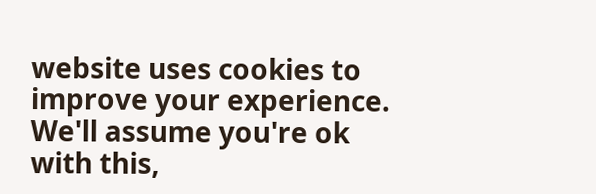website uses cookies to improve your experience. We'll assume you're ok with this,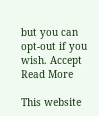but you can opt-out if you wish. Accept Read More

This website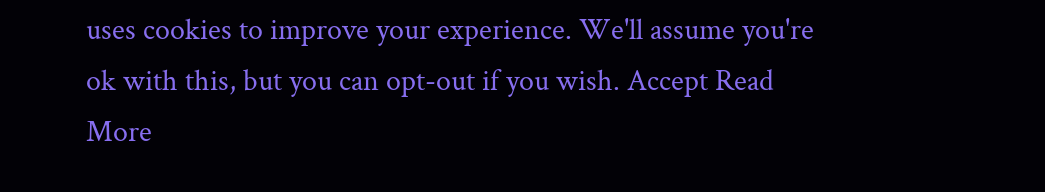uses cookies to improve your experience. We'll assume you're ok with this, but you can opt-out if you wish. Accept Read More